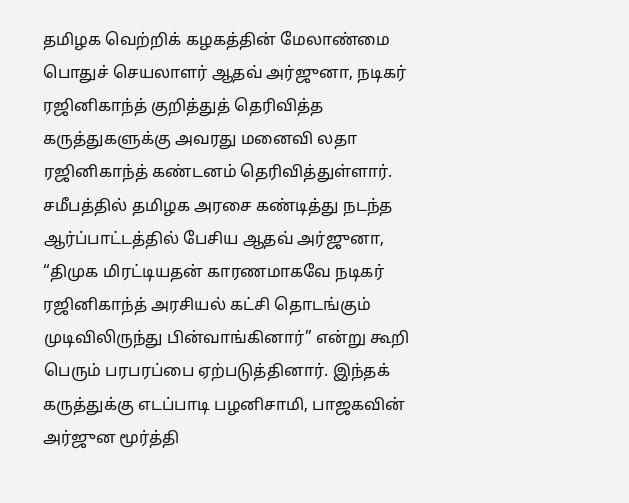தமிழக வெற்றிக் கழகத்தின் மேலாண்மை பொதுச் செயலாளர் ஆதவ் அர்ஜுனா, நடிகர் ரஜினிகாந்த் குறித்துத் தெரிவித்த கருத்துகளுக்கு அவரது மனைவி லதா ரஜினிகாந்த் கண்டனம் தெரிவித்துள்ளார்.
சமீபத்தில் தமிழக அரசை கண்டித்து நடந்த ஆர்ப்பாட்டத்தில் பேசிய ஆதவ் அர்ஜுனா, “திமுக மிரட்டியதன் காரணமாகவே நடிகர் ரஜினிகாந்த் அரசியல் கட்சி தொடங்கும் முடிவிலிருந்து பின்வாங்கினார்” என்று கூறி பெரும் பரபரப்பை ஏற்படுத்தினார். இந்தக் கருத்துக்கு எடப்பாடி பழனிசாமி, பாஜகவின் அர்ஜுன மூர்த்தி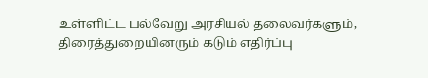உள்ளிட்ட பல்வேறு அரசியல் தலைவர்களும், திரைத்துறையினரும் கடும் எதிர்ப்பு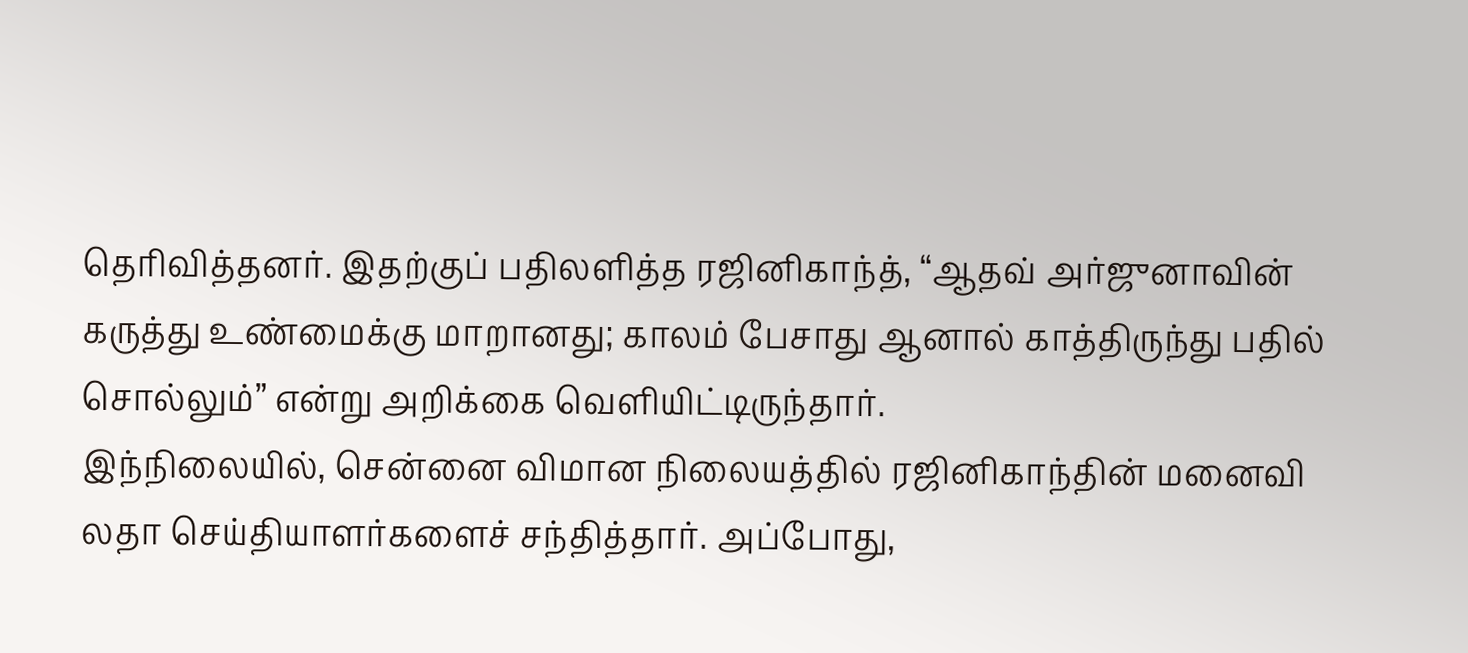தெரிவித்தனர். இதற்குப் பதிலளித்த ரஜினிகாந்த், “ஆதவ் அர்ஜுனாவின் கருத்து உண்மைக்கு மாறானது; காலம் பேசாது ஆனால் காத்திருந்து பதில் சொல்லும்” என்று அறிக்கை வெளியிட்டிருந்தார்.
இந்நிலையில், சென்னை விமான நிலையத்தில் ரஜினிகாந்தின் மனைவி லதா செய்தியாளர்களைச் சந்தித்தார். அப்போது,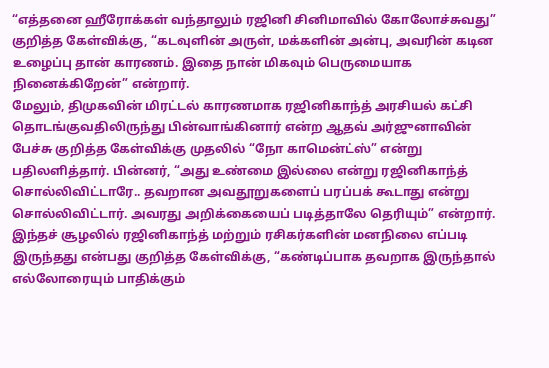“எத்தனை ஹீரோக்கள் வந்தாலும் ரஜினி சினிமாவில் கோலோச்சுவது” குறித்த கேள்விக்கு, “கடவுளின் அருள், மக்களின் அன்பு, அவரின் கடின உழைப்பு தான் காரணம். இதை நான் மிகவும் பெருமையாக நினைக்கிறேன்” என்றார்.
மேலும், திமுகவின் மிரட்டல் காரணமாக ரஜினிகாந்த் அரசியல் கட்சி தொடங்குவதிலிருந்து பின்வாங்கினார் என்ற ஆதவ் அர்ஜுனாவின் பேச்சு குறித்த கேள்விக்கு முதலில் “நோ காமென்ட்ஸ்” என்று பதிலளித்தார். பின்னர், “அது உண்மை இல்லை என்று ரஜினிகாந்த் சொல்லிவிட்டாரே.. தவறான அவதூறுகளைப் பரப்பக் கூடாது என்று சொல்லிவிட்டார். அவரது அறிக்கையைப் படித்தாலே தெரியும்” என்றார்.
இந்தச் சூழலில் ரஜினிகாந்த் மற்றும் ரசிகர்களின் மனநிலை எப்படி இருந்தது என்பது குறித்த கேள்விக்கு, “கண்டிப்பாக தவறாக இருந்தால் எல்லோரையும் பாதிக்கும்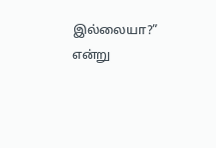இல்லையா?” என்று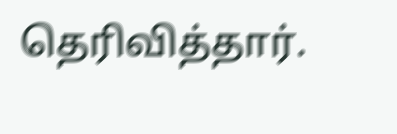தெரிவித்தார்.